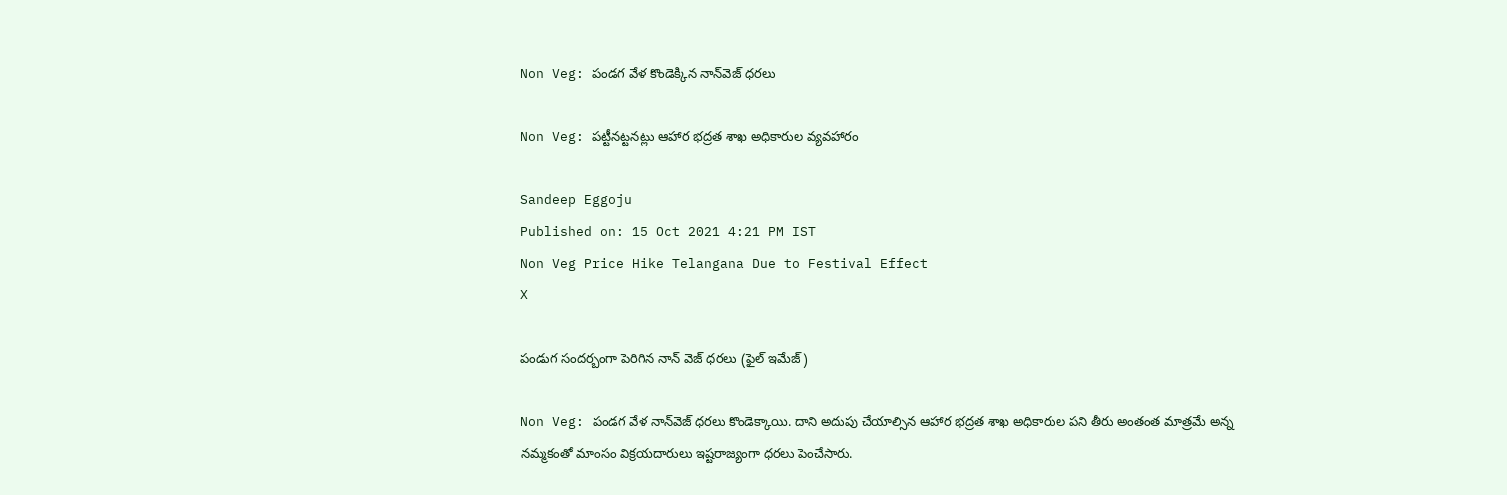Non Veg: పండగ వేళ కొండెక్కిన నాన్‌వెజ్‌ ధరలు

Non Veg: పట్టీనట్టనట్లు ఆహార భద్రత శాఖ అధికారుల వ్యవహారం

Sandeep Eggoju
Published on: 15 Oct 2021 4:21 PM IST
Non Veg Price Hike Telangana Due to Festival Effect
X

పండుగ సందర్బంగా పెరిగిన నాన్ వెజ్ ధరలు (ఫైల్ ఇమేజ్)

Non Veg: పండగ వేళ నాన్‌వెజ్‌ ధరలు కొండెక్కాయి. దాని అదుపు చేయాల్సిన ఆహార భద్రత శాఖ అధికారుల పని తీరు అంతంత మాత్రమే అన్న నమ్మకంతో మాంసం విక్రయదారులు ఇష్టరాజ్యంగా ధరలు పెంచేసారు.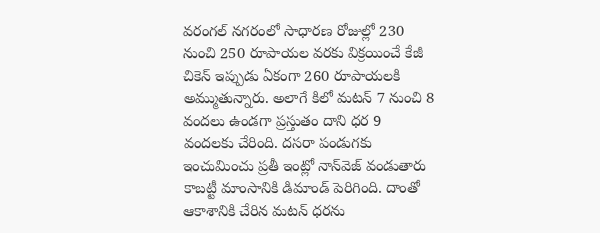వరంగల్‌ నగరంలో సాధారణ రోజుల్లో 230 నుంచి 250 రూపాయల వరకు విక్రయించే కేజీ చికెన్‌ ఇప్పుడు ఏకంగా 260 రూపాయలకి అమ్ముతున్నారు. అలాగే కిలో మటన్‌ 7 నుంచి 8 వందలు ఉండగా ప్రస్తుతం దాని ధర 9 వందలకు చేరింది. దసరా పండుగకు ఇంచుమించు ప్రతీ ఇంట్లో నాన్‌వెజ్‌ వండుతారు కాబట్టీ మాంసానికి డిమాండ్‌ పెరిగింది. దాంతో ఆకాశానికి చేరిన మటన్‌ ధరను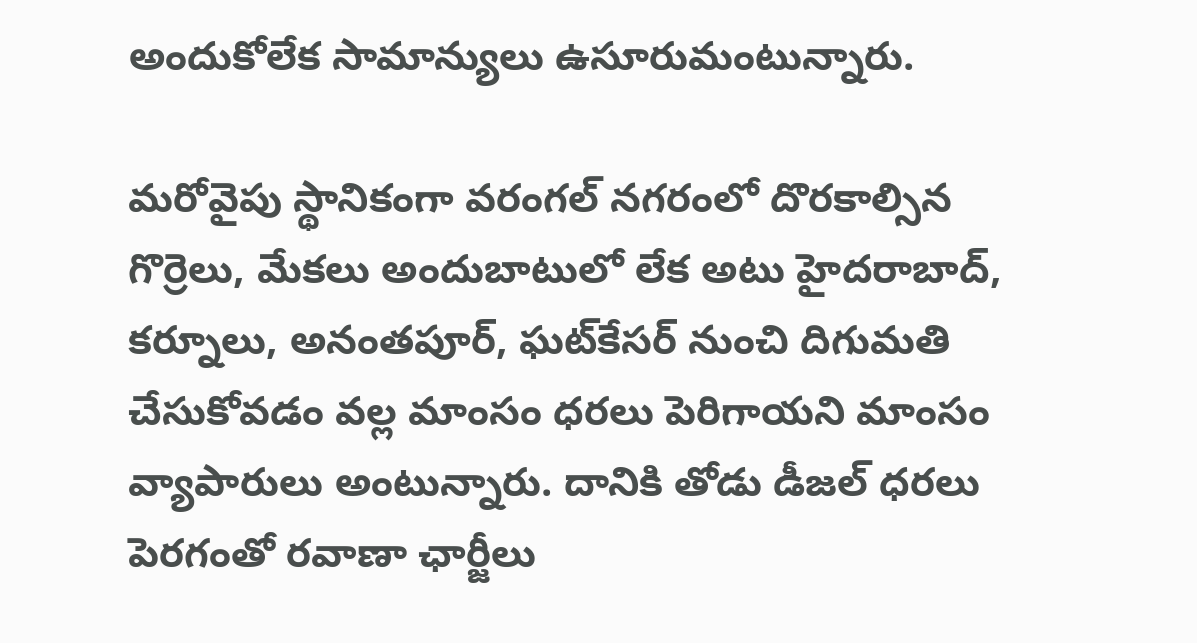అందుకోలేక సామాన్యులు ఉసూరుమంటున్నారు.

మరోవైపు స్థానికంగా వరంగల్‌ నగరంలో దొరకాల్సిన గొర్రెలు, మేకలు అందుబాటులో లేక అటు హైదరాబాద్‌, కర్నూలు, అనంతపూర్‌, ఘట్‌కేసర్‌ నుంచి దిగుమతి చేసుకోవడం వల్ల మాంసం ధరలు పెరిగాయని మాంసం వ్యాపారులు అంటున్నారు. దానికి తోడు డీజల్‌ ధరలు పెరగంతో రవాణా ఛార్జీలు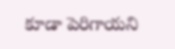కూడా పెరిగాయని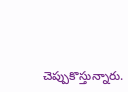చెప్పుకొస్తున్నారు.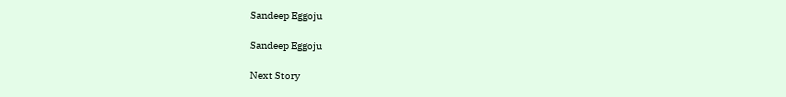Sandeep Eggoju

Sandeep Eggoju

Next Story